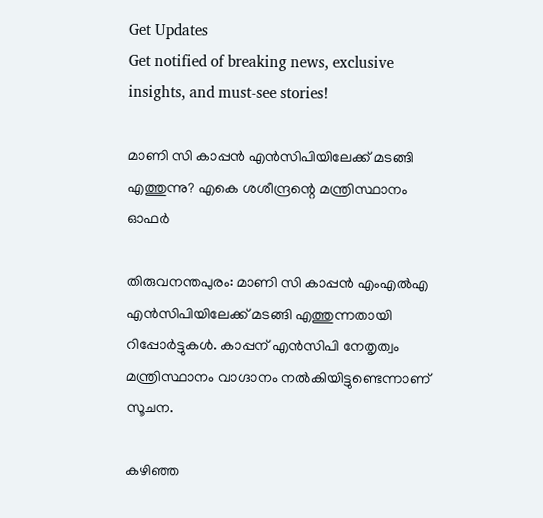Get Updates
Get notified of breaking news, exclusive insights, and must-see stories!

മാണി സി കാപ്പന്‍ എന്‍സിപിയിലേക്ക് മടങ്ങി എത്തുന്നു? എകെ ശശീന്ദ്രന്റെ മന്ത്രിസ്ഥാനം ഓഫർ

തിരുവനന്തപുരം: മാണി സി കാപ്പന്‍ എംഎല്‍എ എന്‍സിപിയിലേക്ക് മടങ്ങി എത്തുന്നതായി റിപ്പോര്‍ട്ടുകള്‍. കാപ്പന് എന്‍സിപി നേതൃത്വം മന്ത്രിസ്ഥാനം വാഗ്ദാനം നല്‍കിയിട്ടുണ്ടെന്നാണ് സൂചന.

കഴിഞ്ഞ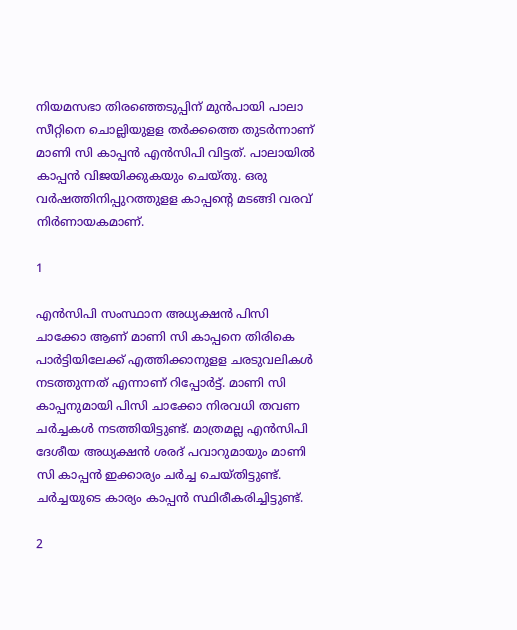നിയമസഭാ തിരഞ്ഞെടുപ്പിന് മുന്‍പായി പാലാ സീറ്റിനെ ചൊല്ലിയുളള തര്‍ക്കത്തെ തുടര്‍ന്നാണ് മാണി സി കാപ്പന്‍ എന്‍സിപി വിട്ടത്. പാലായില്‍ കാപ്പന്‍ വിജയിക്കുകയും ചെയ്തു. ഒരു വര്‍ഷത്തിനിപ്പുറത്തുളള കാപ്പന്റെ മടങ്ങി വരവ് നിര്‍ണായകമാണ്.

1

എന്‍സിപി സംസ്ഥാന അധ്യക്ഷന്‍ പിസി ചാക്കോ ആണ് മാണി സി കാപ്പനെ തിരികെ പാര്‍ട്ടിയിലേക്ക് എത്തിക്കാനുളള ചരടുവലികള്‍ നടത്തുന്നത് എന്നാണ് റിപ്പോര്‍ട്ട്. മാണി സി കാപ്പനുമായി പിസി ചാക്കോ നിരവധി തവണ ചര്‍ച്ചകള്‍ നടത്തിയിട്ടുണ്ട്. മാത്രമല്ല എന്‍സിപി ദേശീയ അധ്യക്ഷന്‍ ശരദ് പവാറുമായും മാണി സി കാപ്പന്‍ ഇക്കാര്യം ചര്‍ച്ച ചെയ്തിട്ടുണ്ട്. ചര്‍ച്ചയുടെ കാര്യം കാപ്പന്‍ സ്ഥിരീകരിച്ചിട്ടുണ്ട്.

2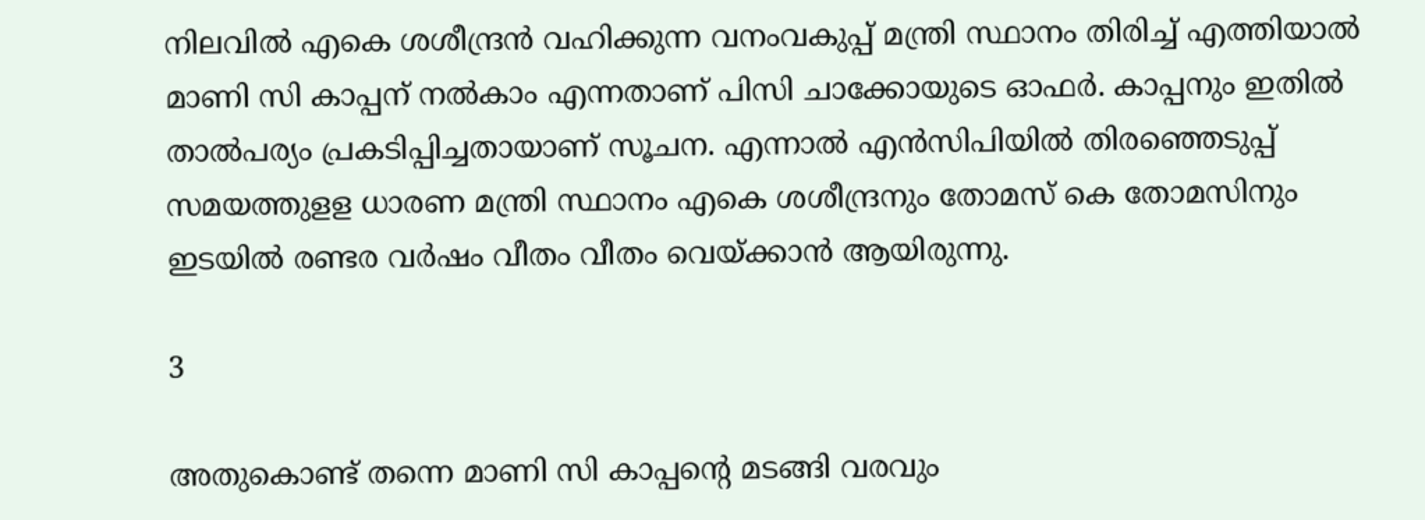നിലവില്‍ എകെ ശശീന്ദ്രന്‍ വഹിക്കുന്ന വനംവകുപ്പ് മന്ത്രി സ്ഥാനം തിരിച്ച് എത്തിയാല്‍ മാണി സി കാപ്പന് നല്‍കാം എന്നതാണ് പിസി ചാക്കോയുടെ ഓഫര്‍. കാപ്പനും ഇതില്‍ താല്‍പര്യം പ്രകടിപ്പിച്ചതായാണ് സൂചന. എന്നാല്‍ എന്‍സിപിയില്‍ തിരഞ്ഞെടുപ്പ് സമയത്തുളള ധാരണ മന്ത്രി സ്ഥാനം എകെ ശശീന്ദ്രനും തോമസ് കെ തോമസിനും ഇടയില്‍ രണ്ടര വര്‍ഷം വീതം വീതം വെയ്ക്കാന്‍ ആയിരുന്നു.

3

അതുകൊണ്ട് തന്നെ മാണി സി കാപ്പന്റെ മടങ്ങി വരവും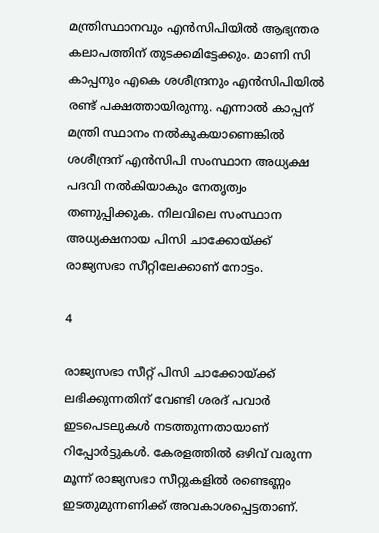മന്ത്രിസ്ഥാനവും എന്‍സിപിയില്‍ ആഭ്യന്തര കലാപത്തിന് തുടക്കമിട്ടേക്കും. മാണി സി കാപ്പനും എകെ ശശീന്ദ്രനും എന്‍സിപിയില്‍ രണ്ട് പക്ഷത്തായിരുന്നു. എന്നാല്‍ കാപ്പന് മന്ത്രി സ്ഥാനം നല്‍കുകയാണെങ്കില്‍ ശശീന്ദ്രന് എന്‍സിപി സംസ്ഥാന അധ്യക്ഷ പദവി നല്‍കിയാകും നേതൃത്വം തണുപ്പിക്കുക. നിലവിലെ സംസ്ഥാന അധ്യക്ഷനായ പിസി ചാക്കോയ്ക്ക് രാജ്യസഭാ സീറ്റിലേക്കാണ് നോട്ടം.

4

രാജ്യസഭാ സീറ്റ് പിസി ചാക്കോയ്ക്ക് ലഭിക്കുന്നതിന് വേണ്ടി ശരദ് പവാര്‍ ഇടപെടലുകള്‍ നടത്തുന്നതായാണ് റിപ്പോര്‍ട്ടുകള്‍. കേരളത്തില്‍ ഒഴിവ് വരുന്ന മൂന്ന് രാജ്യസഭാ സീറ്റുകളില്‍ രണ്ടെണ്ണം ഇടതുമുന്നണിക്ക് അവകാശപ്പെട്ടതാണ്.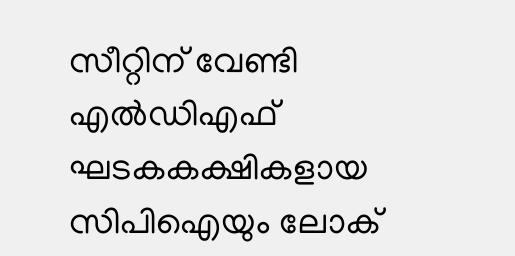സീറ്റിന് വേണ്ടി എല്‍ഡിഎഫ് ഘടകകക്ഷികളായ സിപിഐയും ലോക്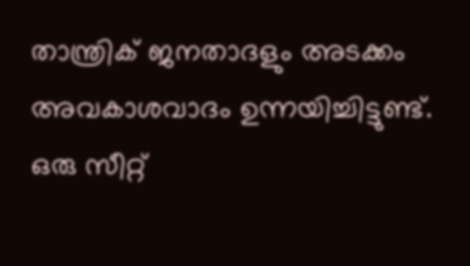താന്ത്രിക് ജനതാദളും അടക്കം അവകാശവാദം ഉന്നയിച്ചിട്ടുണ്ട്. ഒരു സീറ്റ്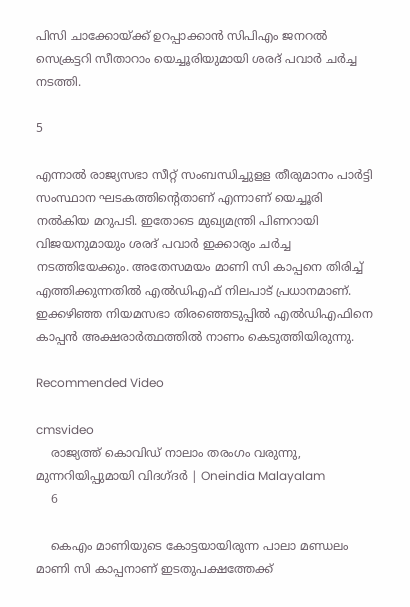പിസി ചാക്കോയ്ക്ക് ഉറപ്പാക്കാന്‍ സിപിഎം ജനറല്‍ സെക്രട്ടറി സീതാറാം യെച്ചൂരിയുമായി ശരദ് പവാര്‍ ചര്‍ച്ച നടത്തി.

5

എന്നാല്‍ രാജ്യസഭാ സീറ്റ് സംബന്ധിച്ചുളള തീരുമാനം പാര്‍ട്ടി സംസ്ഥാന ഘടകത്തിന്റെതാണ് എന്നാണ് യെച്ചൂരി നല്‍കിയ മറുപടി. ഇതോടെ മുഖ്യമന്ത്രി പിണറായി വിജയനുമായും ശരദ് പവാര്‍ ഇക്കാര്യം ചര്‍ച്ച നടത്തിയേക്കും. അതേസമയം മാണി സി കാപ്പനെ തിരിച്ച് എത്തിക്കുന്നതില്‍ എല്‍ഡിഎഫ് നിലപാട് പ്രധാനമാണ്. ഇക്കഴിഞ്ഞ നിയമസഭാ തിരഞ്ഞെടുപ്പില്‍ എല്‍ഡിഎഫിനെ കാപ്പന്‍ അക്ഷരാര്‍ത്ഥത്തില്‍ നാണം കെടുത്തിയിരുന്നു.

Recommended Video

cmsvideo
    രാജ്യത്ത് കൊവിഡ് നാലാം തരംഗം വരുന്നു, മുന്നറിയിപ്പുമായി വിദഗ്ദര്‍ | Oneindia Malayalam
    6

    കെഎം മാണിയുടെ കോട്ടയായിരുന്ന പാലാ മണ്ഡലം മാണി സി കാപ്പനാണ് ഇടതുപക്ഷത്തേക്ക്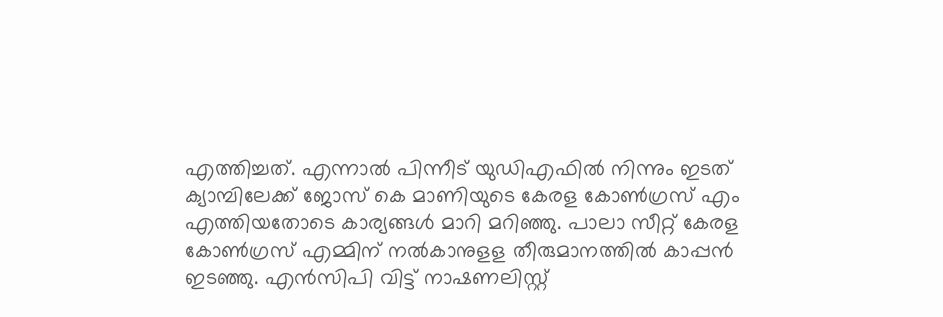എത്തിച്ചത്. എന്നാല്‍ പിന്നീട് യുഡിഎഫില്‍ നിന്നും ഇടത് ക്യാമ്പിലേക്ക് ജോസ് കെ മാണിയുടെ കേരള കോണ്‍ഗ്രസ് എം എത്തിയതോടെ കാര്യങ്ങള്‍ മാറി മറിഞ്ഞു. പാലാ സീറ്റ് കേരള കോണ്‍ഗ്രസ് എമ്മിന് നല്‍കാനുളള തീരുമാനത്തില്‍ കാപ്പന്‍ ഇടഞ്ഞു. എന്‍സിപി വിട്ട് നാഷണലിസ്റ്റ്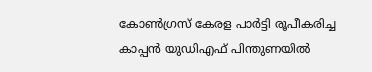കോണ്‍ഗ്രസ് കേരള പാര്‍ട്ടി രൂപീകരിച്ച കാപ്പന്‍ യുഡിഎഫ് പിന്തുണയില്‍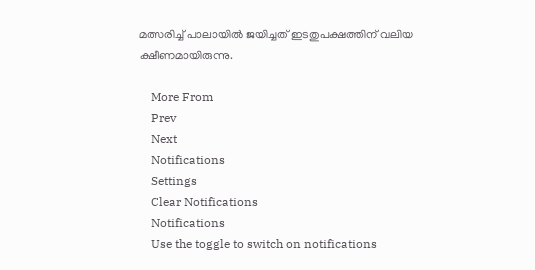മത്സരിച്ച് പാലായില്‍ ജയിച്ചത് ഇടതുപക്ഷത്തിന് വലിയ ക്ഷീണമായിരുന്നു.

    More From
    Prev
    Next
    Notifications
    Settings
    Clear Notifications
    Notifications
    Use the toggle to switch on notifications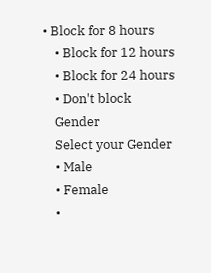• Block for 8 hours
    • Block for 12 hours
    • Block for 24 hours
    • Don't block
    Gender
    Select your Gender
    • Male
    • Female
    •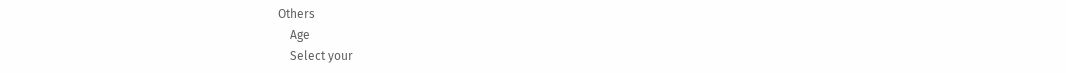Others
    Age
    Select your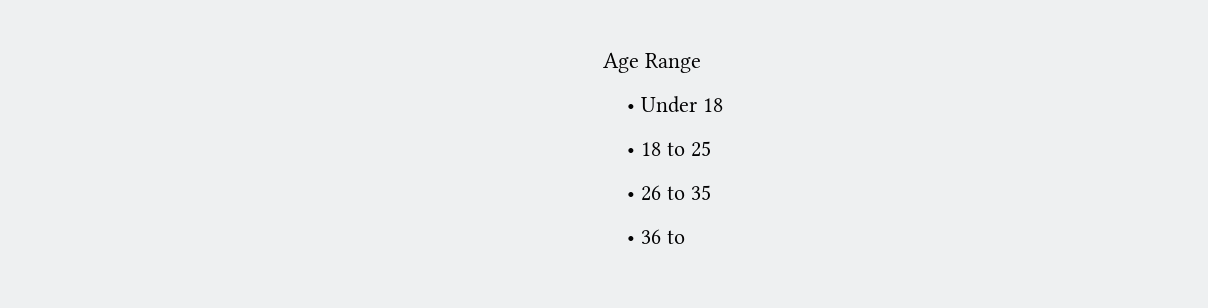Age Range
    • Under 18
    • 18 to 25
    • 26 to 35
    • 36 to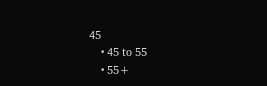45
    • 45 to 55
    • 55+